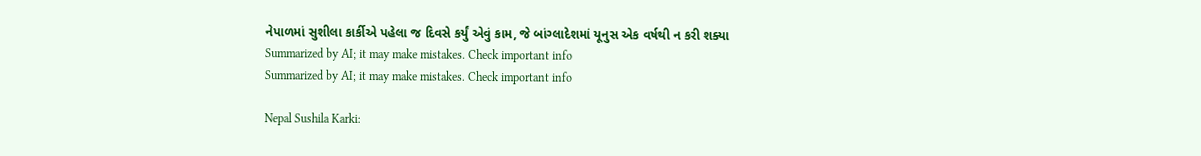નેપાળમાં સુશીલા કાર્કીએ પહેલા જ દિવસે કર્યું એવું કામ, જે બાંગ્લાદેશમાં યૂનુસ એક વર્ષથી ન કરી શક્યા
Summarized by AI; it may make mistakes. Check important info
Summarized by AI; it may make mistakes. Check important info

Nepal Sushila Karki: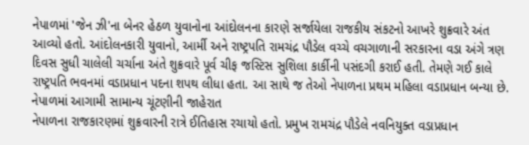નેપાળમાં 'જેન ઝી'ના બેનર હેઠળ યુવાનોના આંદોલનના કારણે સર્જાયેલા રાજકીય સંકટનો આખરે શુક્રવારે અંત આવ્યો હતો. આંદોલનકારી યુવાનો, આર્મી અને રાષ્ટ્રપતિ રામચંદ્ર પૌડેલ વચ્ચે વચગાળાની સરકારના વડા અંગે ત્રણ દિવસ સુધી ચાલેલી ચર્ચાના અંતે શુક્રવારે પૂર્વ ચીફ જસ્ટિસ સુશિલા કાર્કીની પસંદગી કરાઈ હતી. તેમણે ગઈ કાલે રાષ્ટ્રપતિ ભવનમાં વડાપ્રધાન પદના શપથ લીધા હતા. આ સાથે જ તેઓ નેપાળના પ્રથમ મહિલા વડાપ્રધાન બન્યા છે.
નેપાળમાં આગામી સામાન્ય ચૂંટણીની જાહેરાત
નેપાળના રાજકારણમાં શુક્રવારની રાત્રે ઈતિહાસ રચાયો હતો. પ્રમુખ રામચંદ્ર પૌડેલે નવનિયુક્ત વડાપ્રધાન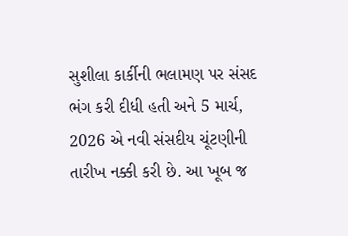સુશીલા કાર્કીની ભલામણ પર સંસદ ભંગ કરી દીધી હતી અને 5 માર્ચ, 2026 એ નવી સંસદીય ચૂંટણીની તારીખ નક્કી કરી છે. આ ખૂબ જ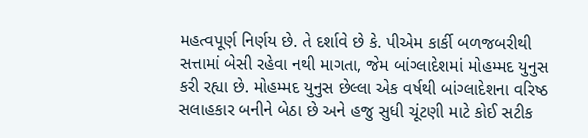મહત્વપૂર્ણ નિર્ણય છે. તે દર્શાવે છે કે. પીએમ કાર્કી બળજબરીથી સત્તામાં બેસી રહેવા નથી માગતા, જેમ બાંગ્લાદેશમાં મોહમ્મદ યુનુસ કરી રહ્યા છે. મોહમ્મદ યુનુસ છેલ્લા એક વર્ષથી બાંગ્લાદેશના વરિષ્ઠ સલાહકાર બનીને બેઠા છે અને હજુ સુધી ચૂંટણી માટે કોઈ સટીક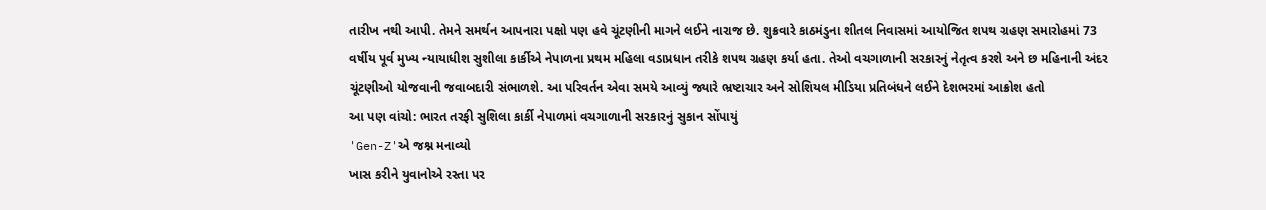તારીખ નથી આપી. તેમને સમર્થન આપનારા પક્ષો પણ હવે ચૂંટણીની માગને લઈને નારાજ છે. શુક્રવારે કાઠમંડુના શીતલ નિવાસમાં આયોજિત શપથ ગ્રહણ સમારોહમાં 73 વર્ષીય પૂર્વ મુખ્ય ન્યાયાધીશ સુશીલા કાર્કીએ નેપાળના પ્રથમ મહિલા વડાપ્રધાન તરીકે શપથ ગ્રહણ કર્યા હતા. તેઓ વચગાળાની સરકારનું નેતૃત્વ કરશે અને છ મહિનાની અંદર ચૂંટણીઓ યોજવાની જવાબદારી સંભાળશે. આ પરિવર્તન એવા સમયે આવ્યું જ્યારે ભ્રષ્ટાચાર અને સોશિયલ મીડિયા પ્રતિબંધને લઈને દેશભરમાં આક્રોશ હતો
આ પણ વાંચો: ભારત તરફી સુશિલા કાર્કી નેપાળમાં વચગાળાની સરકારનું સુકાન સોંપાયું
'Gen-Z'એ જશ્ન મનાવ્યો
ખાસ કરીને યુવાનોએ રસ્તા પર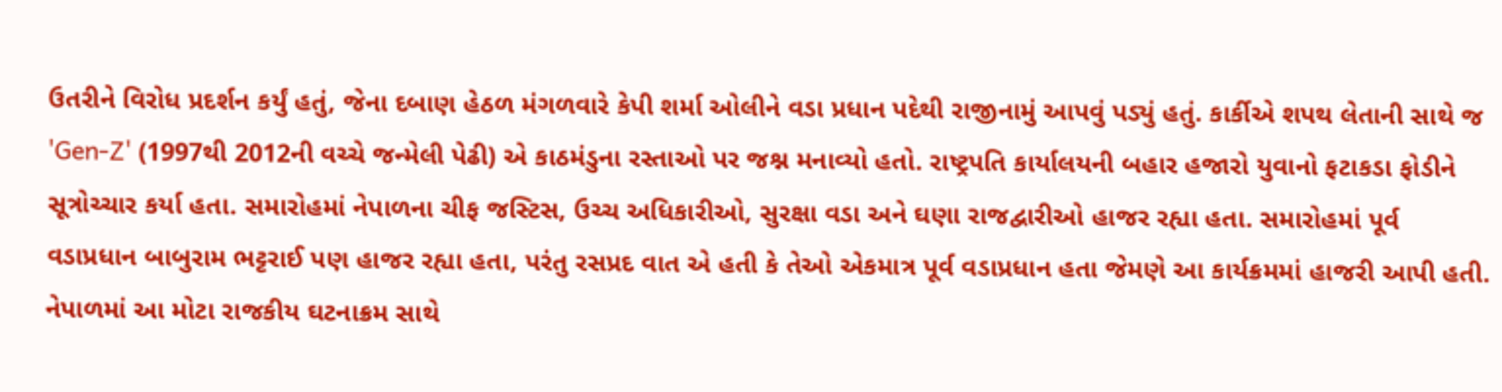ઉતરીને વિરોધ પ્રદર્શન કર્યું હતું, જેના દબાણ હેઠળ મંગળવારે કેપી શર્મા ઓલીને વડા પ્રધાન પદેથી રાજીનામું આપવું પડ્યું હતું. કાર્કીએ શપથ લેતાની સાથે જ 'Gen-Z' (1997થી 2012ની વચ્ચે જન્મેલી પેઢી) એ કાઠમંડુના રસ્તાઓ પર જશ્ન મનાવ્યો હતો. રાષ્ટ્રપતિ કાર્યાલયની બહાર હજારો યુવાનો ફટાકડા ફોડીને સૂત્રોચ્ચાર કર્યા હતા. સમારોહમાં નેપાળના ચીફ જસ્ટિસ, ઉચ્ચ અધિકારીઓ, સુરક્ષા વડા અને ઘણા રાજદ્વારીઓ હાજર રહ્યા હતા. સમારોહમાં પૂર્વ વડાપ્રધાન બાબુરામ ભટ્ટરાઈ પણ હાજર રહ્યા હતા, પરંતુ રસપ્રદ વાત એ હતી કે તેઓ એકમાત્ર પૂર્વ વડાપ્રધાન હતા જેમણે આ કાર્યક્રમમાં હાજરી આપી હતી. નેપાળમાં આ મોટા રાજકીય ઘટનાક્રમ સાથે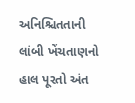અનિશ્ચિતતાની લાંબી ખેંચતાણનો હાલ પૂરતો અંત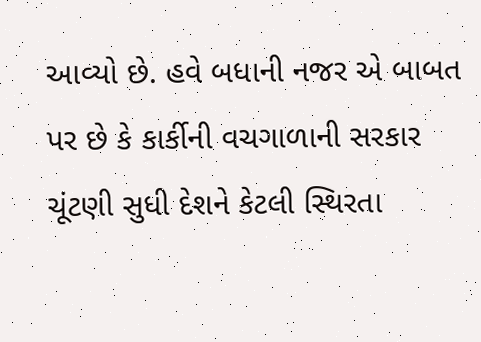આવ્યો છે. હવે બધાની નજર એ બાબત પર છે કે કાર્કીની વચગાળાની સરકાર ચૂંટણી સુધી દેશને કેટલી સ્થિરતા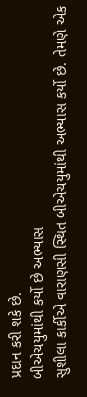પ્રદાન કરી શકે છે.
બીએચયુમાંથી કર્યો છે અભ્યાસ
સુશીલા કાર્કીએ વારાણસી સ્થિત બીએચયુમાંથી અભ્યાસ કર્યો છે. તેમણે એક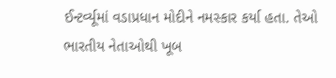ઈન્ટર્વ્યૂમાં વડાપ્રધાન મોદીને નમસ્કાર કર્યા હતા. તેઓ ભારતીય નેતાઓથી ખૂબ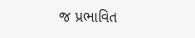જ પ્રભાવિત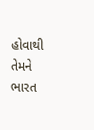હોવાથી તેમને ભારત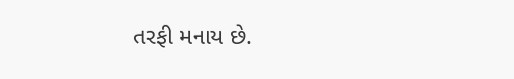તરફી મનાય છે.